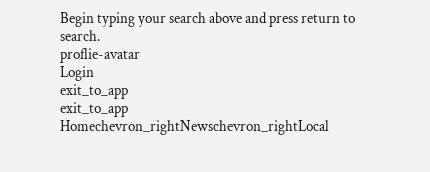Begin typing your search above and press return to search.
proflie-avatar
Login
exit_to_app
exit_to_app
Homechevron_rightNewschevron_rightLocal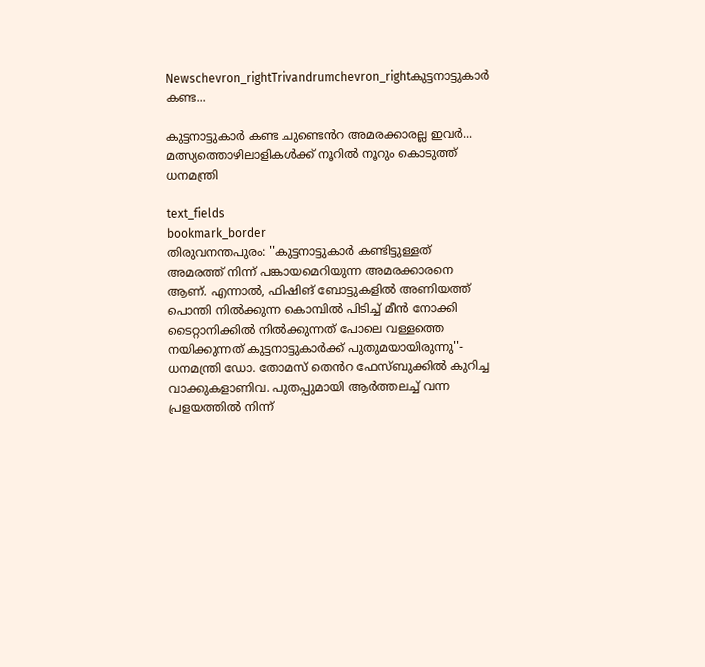Newschevron_rightTrivandrumchevron_rightകുട്ടനാട്ടുകാർ കണ്ട...

കുട്ടനാട്ടുകാർ കണ്ട ചുണ്ടെൻറ അമരക്കാരല്ല ഇവർ... മത്സ്യത്തൊഴിലാളികൾക്ക് നൂറിൽ നൂറും കൊടുത്ത് ധനമന്ത്രി

text_fields
bookmark_border
തിരുവനന്തപുരം: ''കുട്ടനാട്ടുകാര്‍ കണ്ടിട്ടുള്ളത് അമരത്ത് നിന്ന് പങ്കായമെറിയുന്ന അമരക്കാരനെ ആണ്. എന്നാല്‍, ഫിഷിങ് ബോട്ടുകളില്‍ അണിയത്ത് പൊന്തി നില്‍ക്കുന്ന കൊമ്പില്‍ പിടിച്ച് മീന്‍ നോക്കി ടൈറ്റാനിക്കില്‍ നില്‍ക്കുന്നത് പോലെ വള്ളത്തെ നയിക്കുന്നത് കുട്ടനാട്ടുകാര്‍ക്ക് പുതുമയായിരുന്നു''- ധനമന്ത്രി ഡോ. തോമസ് തെൻറ ഫേസ്ബുക്കിൽ കുറിച്ച വാക്കുകളാണിവ. പുതപ്പുമായി ആർത്തലച്ച് വന്ന പ്രളയത്തിൽ നിന്ന്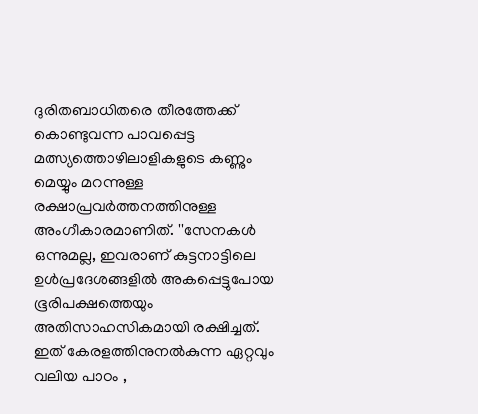ദുരിതബാധിതരെ തീരത്തേക്ക് കൊണ്ടുവന്ന പാവപ്പെട്ട മത്സ്യത്തൊഴിലാളികളുടെ കണ്ണും മെയ്യും മറന്നുള്ള രക്ഷാപ്രവർത്തനത്തിനുള്ള അംഗീകാരമാണിത്. ''സേനകള്‍ ഒന്നുമല്ല, ഇവരാണ് കുട്ടനാട്ടിലെ ഉള്‍പ്രദേശങ്ങളില്‍ അകപ്പെട്ടുപോയ ഭൂരിപക്ഷത്തെയും അതിസാഹസികമായി രക്ഷിച്ചത്. ഇത് കേരളത്തിനുനല്‍കുന്ന ഏറ്റവും വലിയ പാഠം ,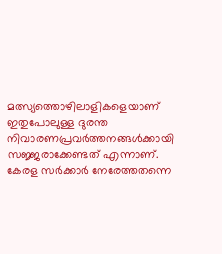മത്സ്യത്തൊഴിലാളികളെയാണ് ഇതുപോലുള്ള ദുരന്ത നിവാരണപ്രവര്‍ത്തനങ്ങള്‍ക്കായി സജ്ജരാക്കേണ്ടത് എന്നാണ്. കേരള സര്‍ക്കാര്‍ നേരേത്തതന്നെ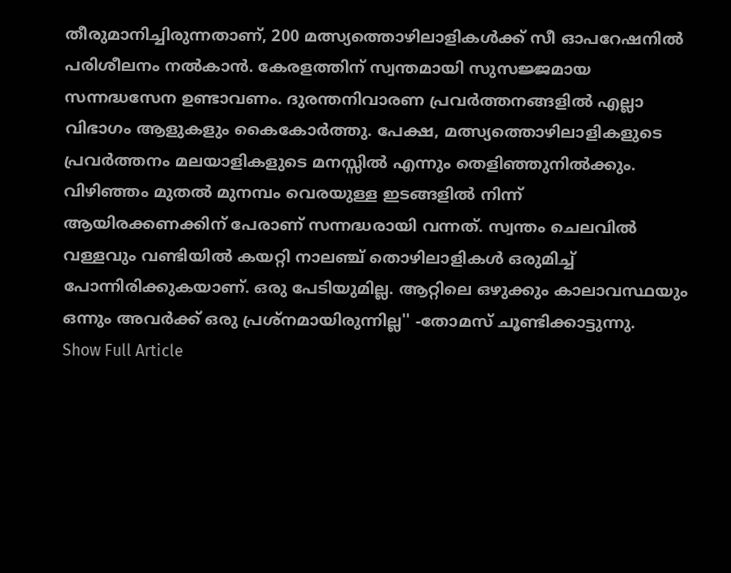തീരുമാനിച്ചിരുന്നതാണ്, 200 മത്സ്യത്തൊഴിലാളികൾക്ക് സീ ഓപറേഷനില്‍ പരിശീലനം നല്‍കാന്‍. കേരളത്തിന് സ്വന്തമായി സുസജ്ജമായ സന്നദ്ധസേന ഉണ്ടാവണം. ദുരന്തനിവാരണ പ്രവര്‍ത്തനങ്ങളില്‍ എല്ലാ വിഭാഗം ആളുകളും കൈകോര്‍ത്തു. പേക്ഷ, മത്സ്യത്തൊഴിലാളികളുടെ പ്രവര്‍ത്തനം മലയാളികളുടെ മനസ്സില്‍ എന്നും തെളിഞ്ഞുനില്‍ക്കും. വിഴിഞ്ഞം മുതല്‍ മുനമ്പം വെരയുള്ള ഇടങ്ങളില്‍ നിന്ന് ആയിരക്കണക്കിന് പേരാണ് സന്നദ്ധരായി വന്നത്. സ്വന്തം ചെലവില്‍ വള്ളവും വണ്ടിയില്‍ കയറ്റി നാലഞ്ച് തൊഴിലാളികള്‍ ഒരുമിച്ച് പോന്നിരിക്കുകയാണ്. ഒരു പേടിയുമില്ല. ആറ്റിലെ ഒഴുക്കും കാലാവസ്ഥയും ഒന്നും അവര്‍ക്ക് ഒരു പ്രശ്നമായിരുന്നില്ല'' -തോമസ് ചൂണ്ടിക്കാട്ടുന്നു.
Show Full Article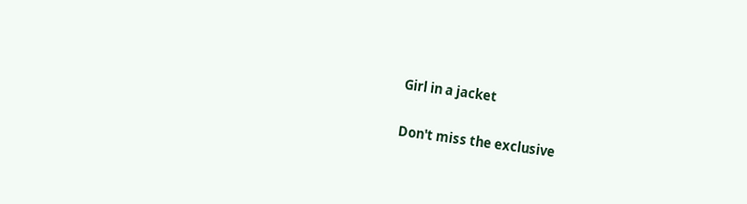Girl in a jacket

Don't miss the exclusive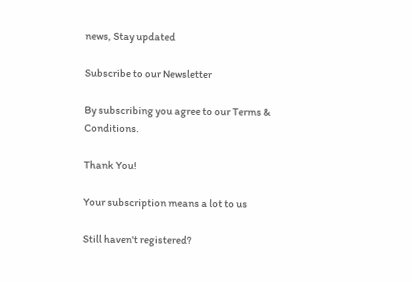news, Stay updated

Subscribe to our Newsletter

By subscribing you agree to our Terms & Conditions.

Thank You!

Your subscription means a lot to us

Still haven't registered?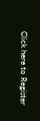Click here to Register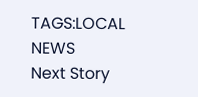TAGS:LOCAL NEWS
Next Story